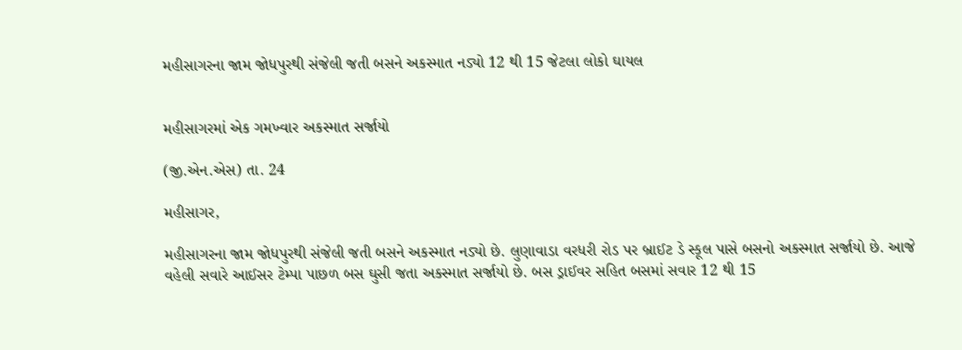મહીસાગરના જામ જોધપુરથી સંજેલી જતી બસને અકસ્માત નડ્યો 12 થી 15 જેટલા લોકો ઘાયલ


મહીસાગરમાં એક ગમખ્વાર અકસ્માત સર્જાયો

(જી.એન.એસ) તા. 24

મહીસાગર,

મહીસાગરના જામ જોધપુરથી સંજેલી જતી બસને અકસ્માત નડ્યો છે. લુણાવાડા વરધરી રોડ પર બ્રાઈટ ડે સ્કૂલ પાસે બસનો અકસ્માત સર્જાયો છે. આજે વહેલી સવારે આઈસર ટેમ્પા પાછળ બસ ઘુસી જતા અકસ્માત સર્જાયો છે. બસ ડ્રાઈવર સહિત બસમાં સવાર 12 થી 15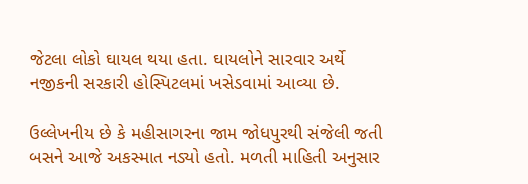જેટલા લોકો ઘાયલ થયા હતા. ઘાયલોને સારવાર અર્થે નજીકની સરકારી હોસ્પિટલમાં ખસેડવામાં આવ્યા છે.

ઉલ્લેખનીય છે કે મહીસાગરના જામ જોધપુરથી સંજેલી જતી બસને આજે અકસ્માત નડ્યો હતો. મળતી માહિતી અનુસાર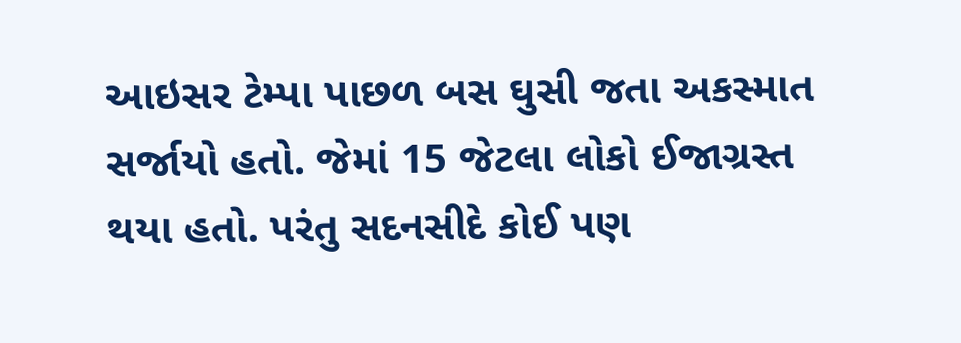આઇસર ટેમ્પા પાછળ બસ ઘુસી જતા અકસ્માત સર્જાયો હતો. જેમાં 15 જેટલા લોકો ઈજાગ્રસ્ત થયા હતો. પરંતુ સદનસીદે કોઈ પણ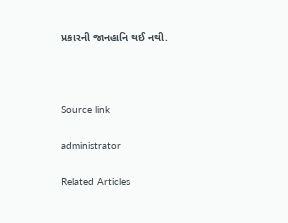પ્રકારની જાનહાનિ થઈ નથી.



Source link

administrator

Related Articles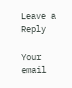Leave a Reply

Your email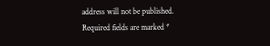address will not be published. Required fields are marked *